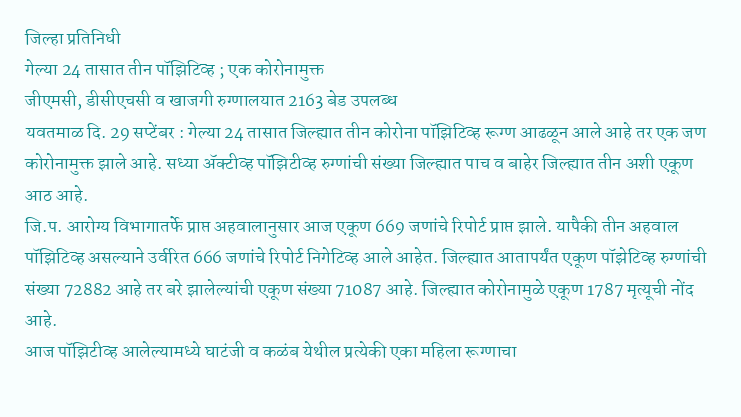जिल्हा प्रतिनिधी
गेल्या 24 तासात तीन पॉझिटिव्ह ; एक कोरोनामुक्त
जीएमसी, डीसीएचसी व खाजगी रुग्णालयात 2163 बेड उपलब्ध
यवतमाळ दि. 29 सप्टेंबर : गेल्या 24 तासात जिल्ह्यात तीन कोरोना पॉझिटिव्ह रूग्ण आढळून आले आहे तर एक जण कोरोनामुक्त झाले आहे. सध्या ॲक्टीव्ह पॉझिटीव्ह रुग्णांची संख्या जिल्ह्यात पाच व बाहेर जिल्ह्यात तीन अशी एकूण आठ आहे.
जि.प. आरोग्य विभागातर्फे प्राप्त अहवालानुसार आज एकूण 669 जणांचे रिपोर्ट प्राप्त झाले. यापैकी तीन अहवाल पॉझिटिव्ह असल्याने उर्वरित 666 जणांचे रिपोर्ट निगेटिव्ह आले आहेत. जिल्ह्यात आतापर्यंत एकूण पॉझेटिव्ह रुग्णांची संख्या 72882 आहे तर बरे झालेल्यांची एकूण संख्या 71087 आहे. जिल्ह्यात कोरोनामुळे एकूण 1787 मृत्यूची नोंद आहे.
आज पॉझिटीव्ह आलेल्यामध्ये घाटंजी व कळंब येथील प्रत्येकी एका महिला रूग्णाचा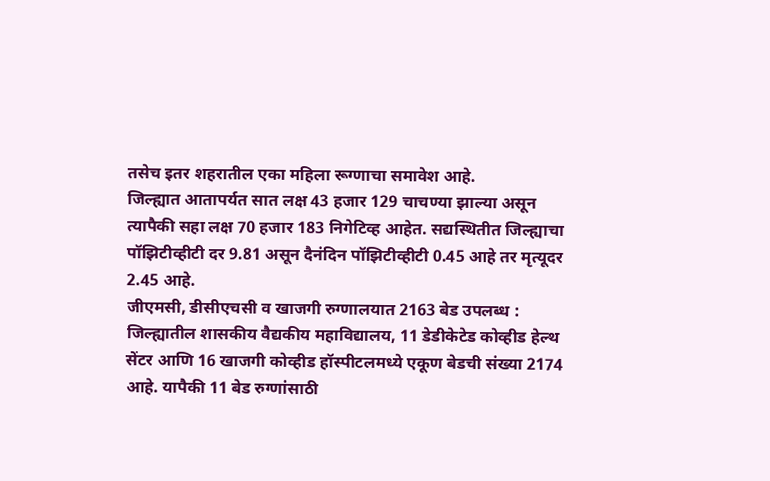तसेच इतर शहरातील एका महिला रूग्णाचा समावेश आहे.
जिल्ह्यात आतापर्यत सात लक्ष 43 हजार 129 चाचण्या झाल्या असून त्यापैकी सहा लक्ष 70 हजार 183 निगेटिव्ह आहेत. सद्यस्थितीत जिल्ह्याचा पॉझिटीव्हीटी दर 9.81 असून दैनंदिन पॉझिटीव्हीटी 0.45 आहे तर मृत्यूदर 2.45 आहे.
जीएमसी, डीसीएचसी व खाजगी रुग्णालयात 2163 बेड उपलब्ध : जिल्ह्यातील शासकीय वैद्यकीय महाविद्यालय, 11 डेडीकेटेड कोव्हीड हेल्थ सेंटर आणि 16 खाजगी कोव्हीड हॉस्पीटलमध्ये एकूण बेडची संख्या 2174 आहे. यापैकी 11 बेड रुग्णांसाठी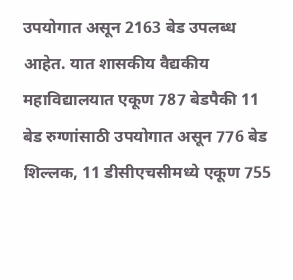उपयोगात असून 2163 बेड उपलब्ध आहेत. यात शासकीय वैद्यकीय महाविद्यालयात एकूण 787 बेडपैकी 11 बेड रुग्णांसाठी उपयोगात असून 776 बेड शिल्लक, 11 डीसीएचसीमध्ये एकूण 755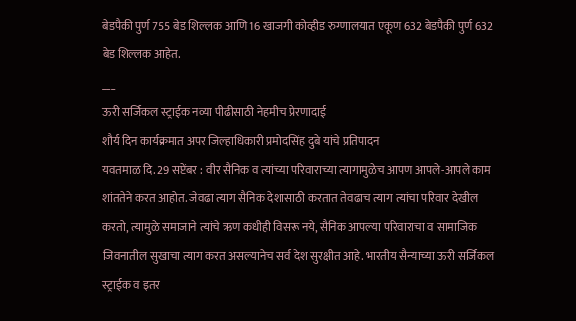बेडपैकी पुर्ण 755 बेड शिल्लक आणि 16 खाजगी कोव्हीड रुग्णालयात एकूण 632 बेडपैकी पुर्ण 632 बेड शिल्लक आहेत.
___
ऊरी सर्जिकल स्ट्राईक नव्या पीढीसाठी नेहमीच प्रेरणादाई
शौर्य दिन कार्यक्रमात अपर जिल्हाधिकारी प्रमोदसिंह दुबे यांचे प्रतिपादन
यवतमाळ दि. 29 सप्टेंबर : वीर सैनिक व त्यांच्या परिवाराच्या त्यागामुळेच आपण आपले-आपले काम शांततेने करत आहोत. जेवढा त्याग सैनिक देशासाठी करतात तेवढाच त्याग त्यांचा परिवार देखील करतो, त्यामुळे समाजाने त्यांचे ऋण कधीही विसरू नये, सैनिक आपल्या परिवाराचा व सामाजिक जिवनातील सुखाचा त्याग करत असल्यानेच सर्व देश सुरक्षीत आहे. भारतीय सैन्याच्या ऊरी सर्जिकल स्ट्राईक व इतर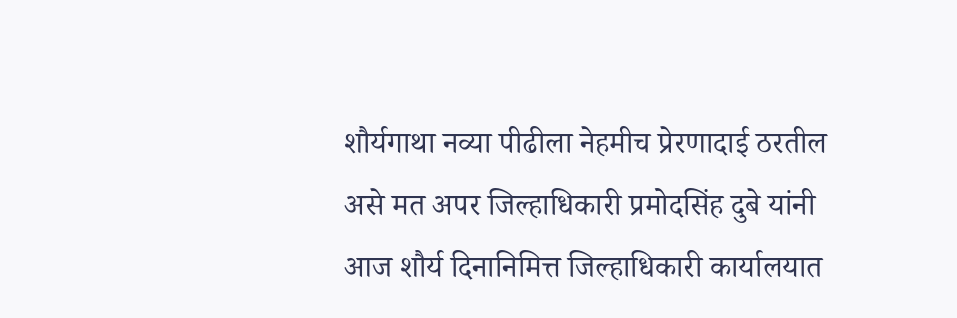शौर्यगाथा नव्या पीढीला नेहमीच प्रेरणादाई ठरतील असे मत अपर जिल्हाधिकारी प्रमोदसिंह दुबे यांनी आज शौर्य दिनानिमित्त जिल्हाधिकारी कार्यालयात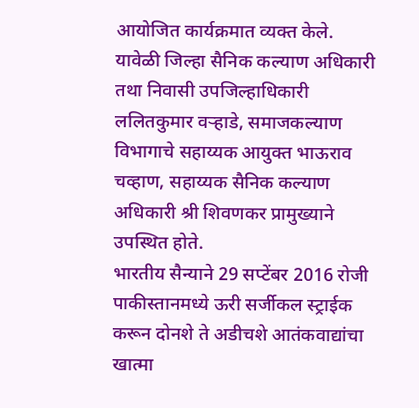आयोजित कार्यक्रमात व्यक्त केले.
यावेळी जिल्हा सैनिक कल्याण अधिकारी तथा निवासी उपजिल्हाधिकारी ललितकुमार वऱ्हाडे, समाजकल्याण विभागाचे सहाय्यक आयुक्त भाऊराव चव्हाण, सहाय्यक सैनिक कल्याण अधिकारी श्री शिवणकर प्रामुख्याने उपस्थित होते.
भारतीय सैन्याने 29 सप्टेंबर 2016 रोजी पाकीस्तानमध्ये ऊरी सर्जीकल स्ट्राईक करून दोनशे ते अडीचशे आतंकवाद्यांचा खात्मा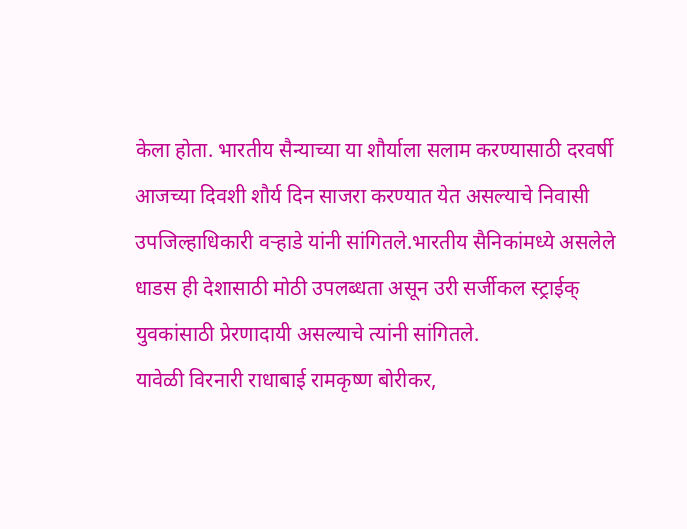केला होता. भारतीय सैन्याच्या या शौर्याला सलाम करण्यासाठी दरवर्षी आजच्या दिवशी शौर्य दिन साजरा करण्यात येत असल्याचे निवासी उपजिल्हाधिकारी वऱ्हाडे यांनी सांगितले.भारतीय सैनिकांमध्ये असलेले धाडस ही देशासाठी मोठी उपलब्धता असून उरी सर्जीकल स्ट्राईक् युवकांसाठी प्रेरणादायी असल्याचे त्यांनी सांगितले.
यावेळी विरनारी राधाबाई रामकृष्ण बोरीकर,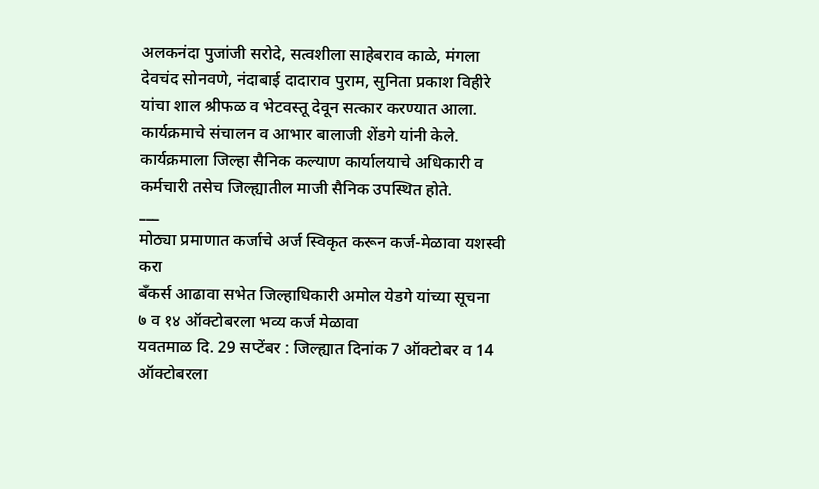अलकनंदा पुजांजी सरोदे, सत्वशीला साहेबराव काळे, मंगला देवचंद सोनवणे, नंदाबाई दादाराव पुराम, सुनिता प्रकाश विहीरे यांचा शाल श्रीफळ व भेटवस्तू देवून सत्कार करण्यात आला.
कार्यक्रमाचे संचालन व आभार बालाजी शेंडगे यांनी केले.
कार्यक्रमाला जिल्हा सैनिक कल्याण कार्यालयाचे अधिकारी व कर्मचारी तसेच जिल्ह्यातील माजी सैनिक उपस्थित होते.
___
मोठ्या प्रमाणात कर्जाचे अर्ज स्विकृत करून कर्ज-मेळावा यशस्वी करा
बँकर्स आढावा सभेत जिल्हाधिकारी अमोल येडगे यांच्या सूचना
७ व १४ ऑक्टोबरला भव्य कर्ज मेळावा
यवतमाळ दि. 29 सप्टेंबर : जिल्ह्यात दिनांक 7 ऑक्टोबर व 14 ऑक्टोबरला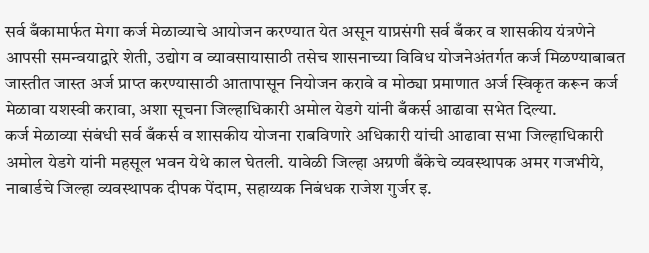सर्व बँकामार्फत मेगा कर्ज मेळाव्याचे आयोजन करण्यात येत असून याप्रसंगी सर्व बँकर व शासकीय यंत्रणेने आपसी समन्वयाद्वारे शेती, उद्योग व व्यावसायासाठी तसेच शासनाच्या विविध योजनेअंतर्गत कर्ज मिळण्याबाबत जास्तीत जास्त अर्ज प्राप्त करण्यासाठी आतापासून नियोजन करावे व मोठ्या प्रमाणात अर्ज स्विकृत करून कर्ज मेळावा यशस्वी करावा, अशा सूचना जिल्हाधिकारी अमोल येडगे यांनी बँकर्स आढावा सभेत दिल्या.
कर्ज मेळाव्या संबंधी सर्व बँकर्स व शासकीय योजना राबविणारे अधिकारी यांची आढावा सभा जिल्हाधिकारी अमोल येडगे यांनी महसूल भवन येथे काल घेतली. यावेळी जिल्हा अग्रणी बँकेचे व्यवस्थापक अमर गजभीये, नाबार्डचे जिल्हा व्यवस्थापक दीपक पेंदाम, सहाय्यक निबंधक राजेश गुर्जर इ.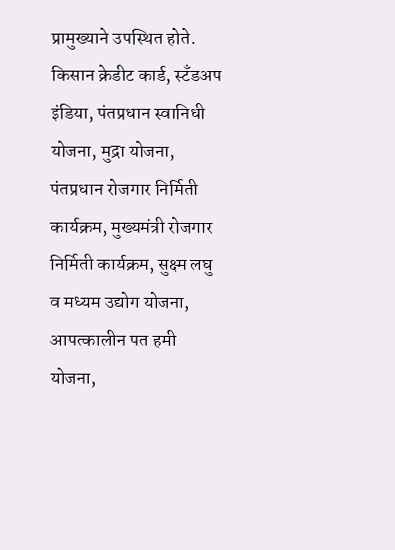प्रामुख्याने उपस्थित होते.
किसान क्रेडीट कार्ड, स्टँडअप इंडिया, पंतप्रधान स्वानिधी योजना, मुद्रा योजना, पंतप्रधान रोजगार निर्मिती कार्यक्रम, मुख्यमंत्री रोजगार निर्मिती कार्यक्रम, सुक्ष्म लघु व मध्यम उद्योग योजना, आपत्कालीन पत हमी योजना,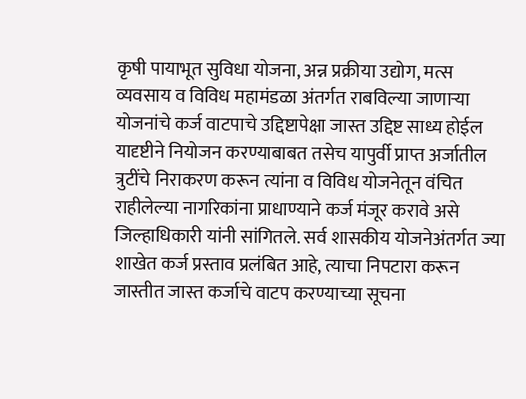कृषी पायाभूत सुविधा योजना, अन्न प्रक्रीया उद्योग, मत्स व्यवसाय व विविध महामंडळा अंतर्गत राबविल्या जाणाऱ्या योजनांचे कर्ज वाटपाचे उद्दिष्टापेक्षा जास्त उद्दिष्ट साध्य होईल यादृष्टीने नियोजन करण्याबाबत तसेच यापुर्वी प्राप्त अर्जातील त्रुटींचे निराकरण करून त्यांना व विविध योजनेतून वंचित राहीलेल्या नागरिकांना प्राधाण्याने कर्ज मंजूर करावे असे जिल्हाधिकारी यांनी सांगितले. सर्व शासकीय योजनेअंतर्गत ज्या शाखेत कर्ज प्रस्ताव प्रलंबित आहे, त्याचा निपटारा करून जास्तीत जास्त कर्जाचे वाटप करण्याच्या सूचना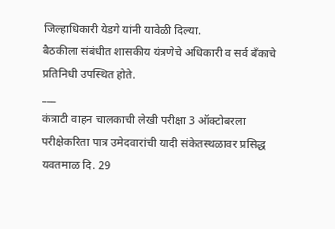जिल्हाधिकारी येडगे यांनी यावेळी दिल्या.
बैठकीला संबंधीत शासकीय यंत्रणेचे अधिकारी व सर्व बँकाचे प्रतिनिधी उपस्थित होते.
___
कंत्राटी वाहन चालकाची लेखी परीक्षा 3 ऑक्टोबरला
परीक्षेकरिता पात्र उमेदवारांची यादी संकेतस्थळावर प्रसिद्ध
यवतमाळ दि. 29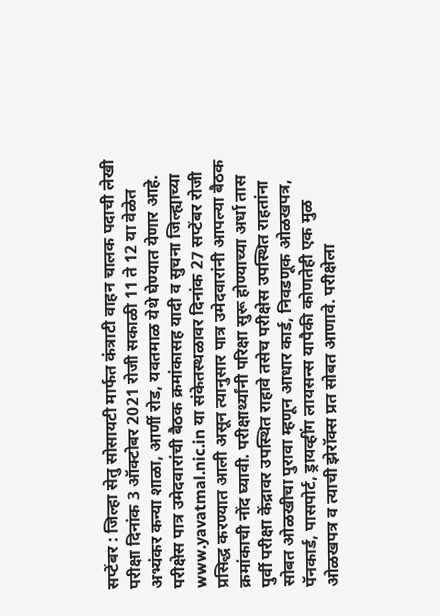सप्टेंबर : जिल्हा सेतु सोसायटी मार्फत कंत्राटी वाहन चालक पदाची लेखी परीक्षा दिनांक 3 ऑक्टोबर 2021 रोजी सकाळी 11 ते 12 या वेळेत अभ्यंकर कन्या शाळा, आर्णी रोड, यवतमाळ येथे घेण्यात येणार आहे.
परीक्षेस पात्र उमेदवारांची बैठक क्रमांकासह यादी व सुचना जिल्ह्याच्या www.yavatmal.nic.in या संकेतस्थळावर दिनांक 27 सप्टेंबर रोजी प्रसिद्ध करण्यात आली असून त्यानुसार पात्र उमेदवारांनी आपल्या बैठक क्रमांकाची नोंद घ्यावी. परीक्षार्थ्यांनी परिक्षा सुरू होण्याच्या अर्धा तास पुर्वी परीक्षा केंद्रावर उपस्थित राहावे तसेच परीक्षेस उपस्थित राहतांना सोबत ओळखीचा पुरावा म्हणून आधार कार्ड, निवडणूक ओळखपत्र, पॅनकार्ड, पासपोर्ट, ड्रायव्हींग लायसन्स यापैकी कोणतेही एक मुळ ओळखपत्र व त्याची झेरॉक्स प्रत सोबत आणावे. परीक्षेला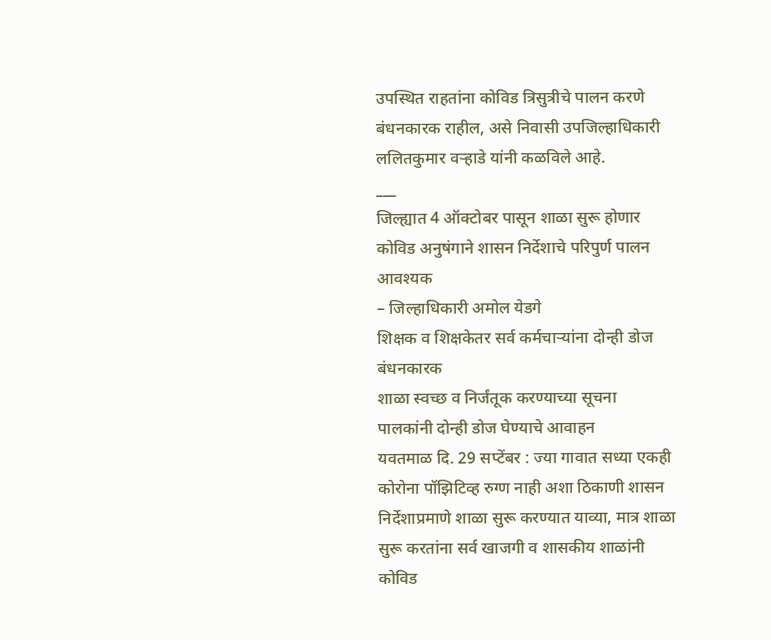उपस्थित राहतांना कोविड त्रिसुत्रीचे पालन करणे बंधनकारक राहील, असे निवासी उपजिल्हाधिकारी ललितकुमार वऱ्हाडे यांनी कळविले आहे.
___
जिल्ह्यात 4 ऑक्टोबर पासून शाळा सुरू होणार
कोविड अनुषंगाने शासन निर्देशाचे परिपुर्ण पालन आवश्यक
– जिल्हाधिकारी अमोल येडगे
शिक्षक व शिक्षकेतर सर्व कर्मचाऱ्यांना दोन्ही डोज बंधनकारक
शाळा स्वच्छ व निर्जंतूक करण्याच्या सूचना
पालकांनी दोन्ही डोज घेण्याचे आवाहन
यवतमाळ दि. 29 सप्टेंबर : ज्या गावात सध्या एकही कोरोना पॉझिटिव्ह रुग्ण नाही अशा ठिकाणी शासन निर्देशाप्रमाणे शाळा सुरू करण्यात याव्या, मात्र शाळा सुरू करतांना सर्व खाजगी व शासकीय शाळांनी कोविड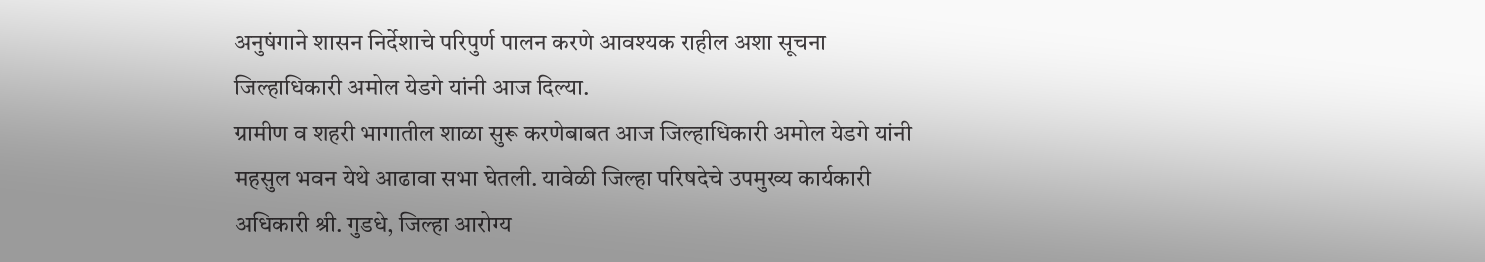अनुषंगाने शासन निर्देशाचे परिपुर्ण पालन करणे आवश्यक राहील अशा सूचना जिल्हाधिकारी अमोल येडगे यांनी आज दिल्या.
ग्रामीण व शहरी भागातील शाळा सुरू करणेबाबत आज जिल्हाधिकारी अमोल येडगे यांनी महसुल भवन येथे आढावा सभा घेतली. यावेळी जिल्हा परिषदेचे उपमुख्य कार्यकारी अधिकारी श्री. गुडधे, जिल्हा आरोग्य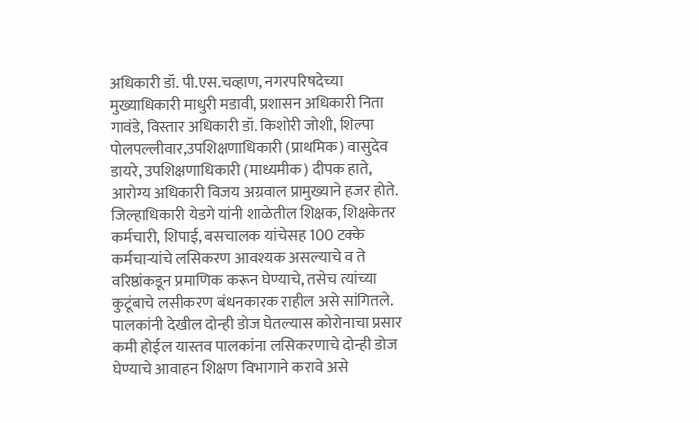अधिकारी डॉ. पी.एस.चव्हाण, नगरपरिषदेच्या मुख्याधिकारी माधुरी मडावी, प्रशासन अधिकारी निता गावंडे, विस्तार अधिकारी डॉ. किशोरी जोशी, शिल्पा पोलपल्लीवार,उपशिक्षणाधिकारी (प्राथमिक) वासुदेव डायरे, उपशिक्षणाधिकारी (माध्यमीक) दीपक हाते, आरोग्य अधिकारी विजय अग्रवाल प्रामुख्याने हजर होते.
जिल्हाधिकारी येडगे यांनी शाळेतील शिक्षक, शिक्षकेतर कर्मचारी, शिपाई, बसचालक यांचेसह 100 टक्के कर्मचाऱ्यांचे लसिकरण आवश्यक असल्याचे व ते वरिष्ठांकडून प्रमाणिक करून घेण्याचे, तसेच त्यांच्या कुटूंबाचे लसीकरण बंधनकारक राहील असे सांगितले. पालकांनी देखील दोन्ही डोज घेतल्यास कोरोनाचा प्रसार कमी होईल यास्तव पालकांना लसिकरणाचे दोन्ही डोज घेण्याचे आवाहन शिक्षण विभागाने करावे असे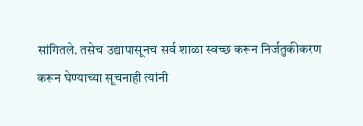सांगितले. तसेच उद्यापासूनच सर्व शाळा स्वच्छ करून निर्जतुकीकरण करून घेण्याच्या सूचनाही त्यांनी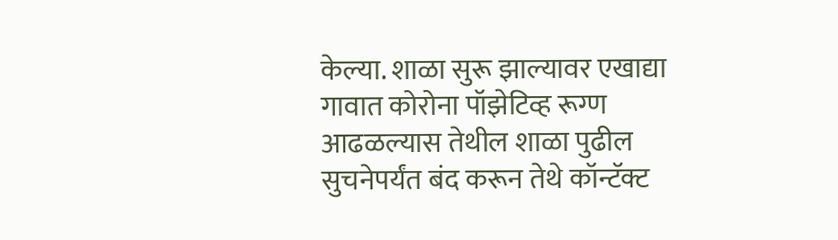केल्या. शाळा सुरू झाल्यावर एखाद्या गावात कोरोना पॉझेटिव्ह रूग्ण आढळल्यास तेथील शाळा पुढील सुचनेपर्यंत बंद करून तेथे कॉन्टॅक्ट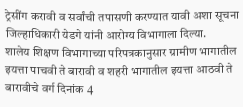ट्रेसींग करावी व सर्वांची तपासणी करण्यात यावी अशा सूचना जिल्हाधिकारी येडगे यांनी आरोग्य विभागाला दिल्या.
शालेय शिक्षण विभागाच्या परिपत्रकानुसार ग्रामीण भागातील इयत्ता पाचवी ते बारावी व शहरी भागातील इयत्ता आठवी ते बारावीचे वर्ग दिनांक 4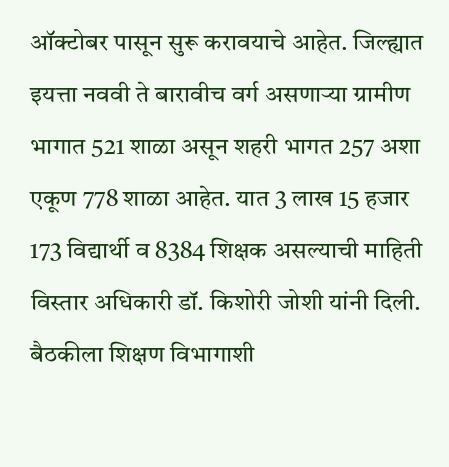ऑक्टोबर पासून सुरू करावयाचे आहेत. जिल्ह्यात इयत्ता नववी ते बारावीच वर्ग असणाऱ्या ग्रामीण भागात 521 शाळा असून शहरी भागत 257 अशा एकूण 778 शाळा आहेत. यात 3 लाख 15 हजार 173 विद्यार्थी व 8384 शिक्षक असल्याची माहिती विस्तार अधिकारी डॉ. किशोरी जोशी यांनी दिली.
बैठकीला शिक्षण विभागाशी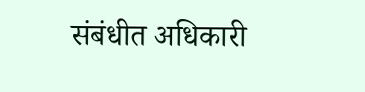संबंधीत अधिकारी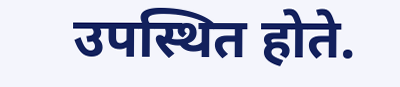उपस्थित होते.